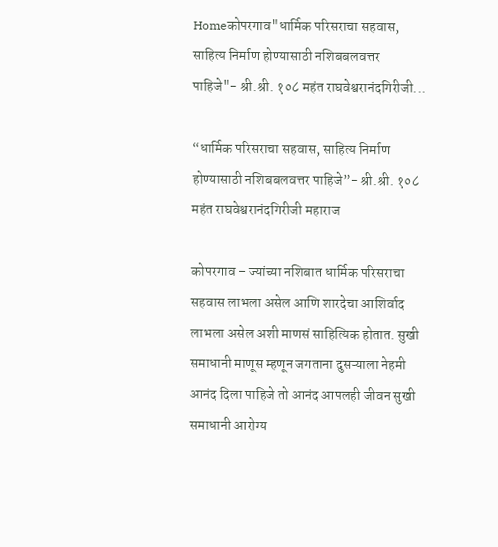Homeकोपरगाव"धार्मिक परिसराचा सहवास, साहित्य निर्माण होण्यासाठी नशिबबलवत्तर पाहिजे"- श्री.श्री. १०८ महंत राघवेश्वरानंदगिरीजी...

“धार्मिक परिसराचा सहवास, साहित्य निर्माण होण्यासाठी नशिबबलवत्तर पाहिजे”- श्री.श्री. १०८ महंत राघवेश्वरानंदगिरीजी महाराज

कोपरगाव – ज्यांच्या नशिबात धार्मिक परिसराचा सहवास लाभला असेल आणि शारदेचा आशिर्वाद लाभला असेल अशी माणसं साहित्यिक होतात. सुखी समाधानी माणूस म्हणून जगताना दुसऱ्याला नेहमी आनंद दिला पाहिजे तो आनंद आपलही जीवन सुखी समाधानी आरोग्य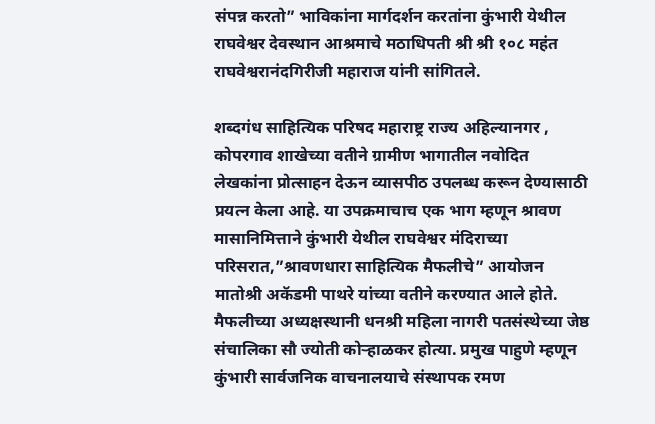संपन्न करतो” भाविकांना मार्गदर्शन करतांना कुंभारी येथील राघवेश्वर देवस्थान आश्रमाचे मठाधिपती श्री श्री १०८ महंत राघवेश्वरानंदगिरीजी महाराज यांनी सांगितले.

शब्दगंध साहित्यिक परिषद महाराष्ट्र राज्य अहिल्यानगर , कोपरगाव शाखेच्या वतीने ग्रामीण भागातील नवोदित लेखकांना प्रोत्साहन देऊन व्यासपीठ उपलब्ध करून देण्यासाठी प्रयत्न केला आहे. या उपक्रमाचाच एक भाग म्हणून श्रावण मासानिमित्ताने कुंभारी येथील राघवेश्वर मंदिराच्या परिसरात,”श्रावणधारा साहित्यिक मैफलीचे” आयोजन मातोश्री अकॅडमी पाथरे यांच्या वतीने करण्यात आले होते. मैफलीच्या अध्यक्षस्थानी धनश्री महिला नागरी पतसंस्थेच्या जेष्ठ संचालिका सौ ज्योती कोऱ्हाळकर होत्या. प्रमुख पाहुणे म्हणून कुंभारी सार्वजनिक वाचनालयाचे संस्थापक रमण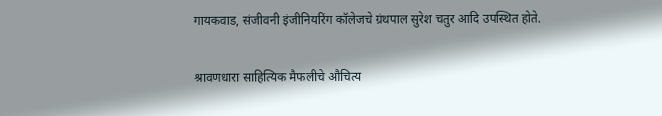गायकवाड, संजीवनी इंजीनियरिंग कॉलेजचे ग्रंथपाल सुरेश चतुर आदि उपस्थित होते.

श्रावणधारा साहित्यिक मैफलीचे औचित्य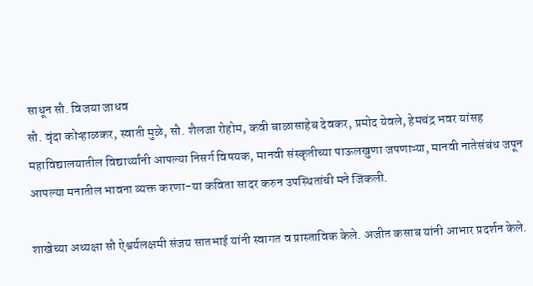साधून सौ. विजया जाधव
सौ. वृंदा कोऱ्हाळकर, स्वाती मुळे, सौ. शैलजा रोहोम, कवी बाळासाहेब देवकर, प्रमोद येवले, हेमचंद्र भवर यांसह महाविद्यालयातील विद्यार्थ्यांनी आपल्या निसर्ग विषयक, मानवी संस्कृतीच्या पाऊलखुणा जपणाऱ्या, मानवी नातेसंबंध जपून आपल्या मनातील भावना व्यक्त करणा-या कविता सादर करुन उपस्थितांची मने जिंकली.

शाखेच्या अध्यक्षा सौ ऐश्वर्यलक्षमी संजय सातभाई यांनी स्वागत व प्रास्ताविक केले. अजीत कसाब यांनी आभार प्रदर्शन केले.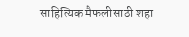साहित्यिक मैफलीसाठी शहा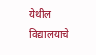येथील विद्यालयाचे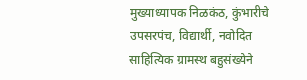मुख्याध्यापक निळकंठ, कुंभारीचे उपसरपंच, विद्यार्थी, नवोदित साहित्यिक ग्रामस्थ बहुसंख्येने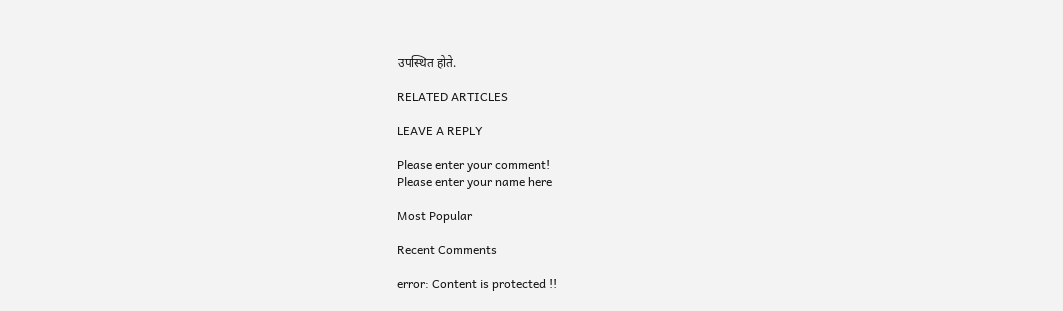उपस्थित होते.

RELATED ARTICLES

LEAVE A REPLY

Please enter your comment!
Please enter your name here

Most Popular

Recent Comments

error: Content is protected !!